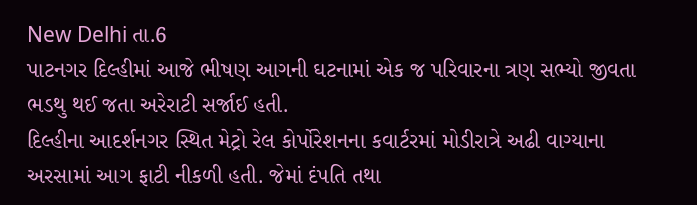New Delhi તા.6
પાટનગર દિલ્હીમાં આજે ભીષણ આગની ઘટનામાં એક જ પરિવારના ત્રણ સભ્યો જીવતા ભડથુ થઈ જતા અરેરાટી સર્જાઈ હતી.
દિલ્હીના આદર્શનગર સ્થિત મેટ્રો રેલ કોર્પોરેશનના કવાર્ટરમાં મોડીરાત્રે અઢી વાગ્યાના અરસામાં આગ ફાટી નીકળી હતી. જેમાં દંપતિ તથા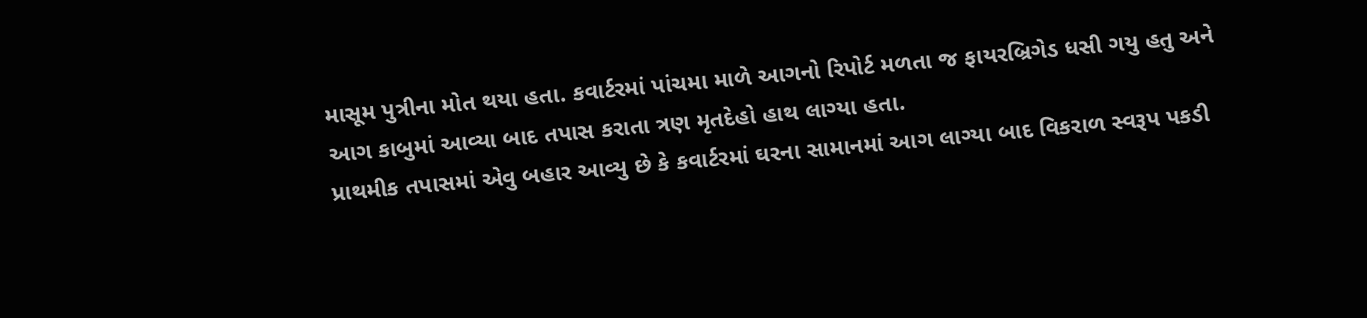માસૂમ પુત્રીના મોત થયા હતા. કવાર્ટરમાં પાંચમા માળે આગનો રિપોર્ટ મળતા જ ફાયરબ્રિગેડ ધસી ગયુ હતુ અને આગ કાબુમાં આવ્યા બાદ તપાસ કરાતા ત્રણ મૃતદેહો હાથ લાગ્યા હતા.
પ્રાથમીક તપાસમાં એવુ બહાર આવ્યુ છે કે કવાર્ટરમાં ઘરના સામાનમાં આગ લાગ્યા બાદ વિકરાળ સ્વરૂપ પકડી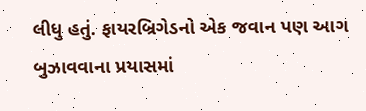લીધુ હતું. ફાયરબ્રિગેડનો એક જવાન પણ આગ બુઝાવવાના પ્રયાસમાં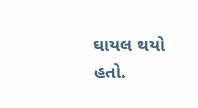ઘાયલ થયો હતો.